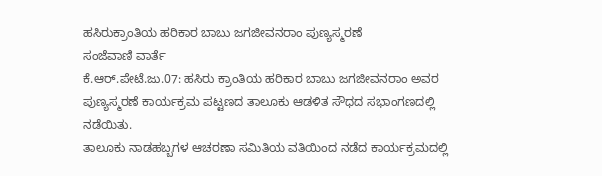ಹಸಿರುಕ್ರಾಂತಿಯ ಹರಿಕಾರ ಬಾಬು ಜಗಜೀವನರಾಂ ಪುಣ್ಯಸ್ಮರಣೆ
ಸಂಜೆವಾಣಿ ವಾರ್ತೆ
ಕೆ.ಆರ್.ಪೇಟೆ.ಜು.07: ಹಸಿರು ಕ್ರಾಂತಿಯ ಹರಿಕಾರ ಬಾಬು ಜಗಜೀವನರಾಂ ಅವರ ಪುಣ್ಯಸ್ಮರಣೆ ಕಾರ್ಯಕ್ರಮ ಪಟ್ಟಣದ ತಾಲೂಕು ಆಡಳಿತ ಸೌಧದ ಸಭಾಂಗಣದಲ್ಲಿ ನಡೆಯಿತು.
ತಾಲೂಕು ನಾಡಹಬ್ಬಗಳ ಆಚರಣಾ ಸಮಿತಿಯ ವತಿಯಿಂದ ನಡೆದ ಕಾರ್ಯಕ್ರಮದಲ್ಲಿ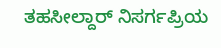ತಹಸೀಲ್ದಾರ್ ನಿಸರ್ಗಪ್ರಿಯ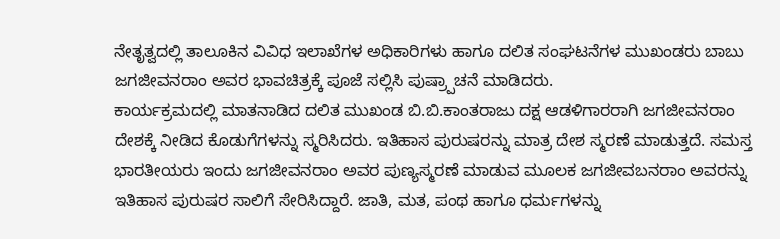ನೇತೃತ್ವದಲ್ಲಿ ತಾಲೂಕಿನ ವಿವಿಧ ಇಲಾಖೆಗಳ ಅಧಿಕಾರಿಗಳು ಹಾಗೂ ದಲಿತ ಸಂಘಟನೆಗಳ ಮುಖಂಡರು ಬಾಬು ಜಗಜೀವನರಾಂ ಅವರ ಭಾವಚಿತ್ರಕ್ಕೆ ಪೂಜೆ ಸಲ್ಲಿಸಿ ಪುಷ್ರ್ಪಾಚನೆ ಮಾಡಿದರು.
ಕಾರ್ಯಕ್ರಮದಲ್ಲಿ ಮಾತನಾಡಿದ ದಲಿತ ಮುಖಂಡ ಬಿ.ಬಿ.ಕಾಂತರಾಜು ದಕ್ಷ ಆಡಳಿಗಾರರಾಗಿ ಜಗಜೀವನರಾಂ ದೇಶಕ್ಕೆ ನೀಡಿದ ಕೊಡುಗೆಗಳನ್ನು ಸ್ಮರಿಸಿದರು. ಇತಿಹಾಸ ಪುರುಷರನ್ನು ಮಾತ್ರ ದೇಶ ಸ್ಮರಣೆ ಮಾಡುತ್ತದೆ. ಸಮಸ್ತ ಭಾರತೀಯರು ಇಂದು ಜಗಜೀವನರಾಂ ಅವರ ಪುಣ್ಯಸ್ಮರಣೆ ಮಾಡುವ ಮೂಲಕ ಜಗಜೀವಬನರಾಂ ಅವರನ್ನು ಇತಿಹಾಸ ಪುರುಷರ ಸಾಲಿಗೆ ಸೇರಿಸಿದ್ದಾರೆ. ಜಾತಿ, ಮತ, ಪಂಥ ಹಾಗೂ ಧರ್ಮಗಳನ್ನು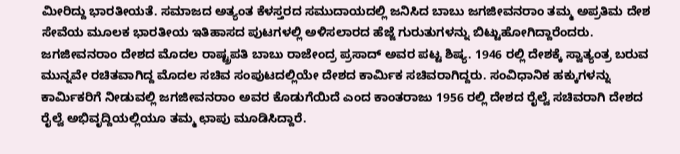ಮೀರಿದ್ದು ಭಾರತೀಯತೆ. ಸಮಾಜದ ಅತ್ಯಂತ ಕೆಳಸ್ತರದ ಸಮುದಾಯದಲ್ಲಿ ಜನಿಸಿದ ಬಾಬು ಜಗಜೀವನರಾಂ ತಮ್ಮ ಅಪ್ರತಿಮ ದೇಶ ಸೇವೆಯ ಮೂಲಕ ಭಾರತೀಯ ಇತಿಹಾಸದ ಪುಟಗಳಲ್ಲಿ ಅಳಿಸಲಾರದ ಹೆಜ್ಜೆ ಗುರುತುಗಳನ್ನು ಬಿಟ್ಟುಹೋಗಿದ್ದಾರೆಂದರು.
ಜಗಜೀವನರಾಂ ದೇಶದ ಮೊದಲ ರಾಷ್ಟ್ರಪತಿ ಬಾಬು ರಾಜೇಂದ್ರ ಪ್ರಸಾದ್ ಅವರ ಪಟ್ಟ ಶಿಷ್ಯ. 1946 ರಲ್ಲಿ ದೇಶಕ್ಕೆ ಸ್ವಾತ್ಯಂತ್ರ ಬರುವ ಮುನ್ನವೇ ರಚಿತವಾಗಿದ್ದ ಮೊದಲ ಸಚಿವ ಸಂಪುಟದಲ್ಲಿಯೇ ದೇಶದ ಕಾರ್ಮಿಕ ಸಚಿವರಾಗಿದ್ದರು. ಸಂವಿಧಾನಿಕ ಹಕ್ಕುಗಳನ್ನು ಕಾರ್ಮಿಕರಿಗೆ ನೀಡುವಲ್ಲಿ ಜಗಜೀವನರಾಂ ಅವರ ಕೊಡುಗೆಯಿದೆ ಎಂದ ಕಾಂತರಾಜು 1956 ರಲ್ಲಿ ದೇಶದ ರೈಲ್ವೆ ಸಚಿವರಾಗಿ ದೇಶದ ರೈಲ್ವೆ ಅಭಿವೃದ್ದಿಯಲ್ಲಿಯೂ ತಮ್ಮ ಛಾಪು ಮೂಡಿಸಿದ್ದಾರೆ.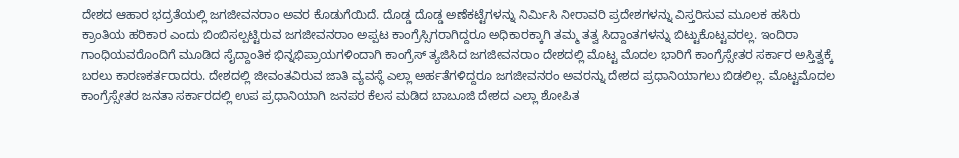ದೇಶದ ಆಹಾರ ಭದ್ರತೆಯಲ್ಲಿ ಜಗಜೀವನರಾಂ ಅವರ ಕೊಡುಗೆಯಿದೆ. ದೊಡ್ಡ ದೊಡ್ಡ ಅಣೆಕಟ್ಟೆಗಳನ್ನು ನಿರ್ಮಿಸಿ ನೀರಾವರಿ ಪ್ರದೇಶಗಳನ್ನು ವಿಸ್ತರಿಸುವ ಮೂಲಕ ಹಸಿರು ಕ್ರಾಂತಿಯ ಹರಿಕಾರ ಎಂದು ಬಿಂಬಿಸಲ್ಪಟ್ಟಿರುವ ಜಗಜೀವನರಾಂ ಅಪ್ಪಟ ಕಾಂಗ್ರೆಸ್ಸಿಗರಾಗಿದ್ದರೂ ಅಧಿಕಾರಕ್ಕಾಗಿ ತಮ್ಮ ತತ್ವ ಸಿದ್ದಾಂತಗಳನ್ನು ಬಿಟ್ಟುಕೊಟ್ಟವರಲ್ಲ. ಇಂದಿರಾ ಗಾಂಧಿಯವರೊಂದಿಗೆ ಮೂಡಿದ ಸೈದ್ದಾಂತಿಕ ಭಿನ್ನಭಿಪ್ರಾಯಗಳಿಂದಾಗಿ ಕಾಂಗ್ರೆಸ್ ತ್ಯಜಿಸಿದ ಜಗಜೀವನರಾಂ ದೇಶದಲ್ಲಿ ಮೊಟ್ಟ ಮೊದಲ ಭಾರಿಗೆ ಕಾಂಗ್ರೆಸ್ಸೇತರ ಸರ್ಕಾರ ಅಸ್ತಿತ್ವಕ್ಕೆ ಬರಲು ಕಾರಣಕರ್ತರಾದರು. ದೇಶದಲ್ಲಿ ಜೀವಂತವಿರುವ ಜಾತಿ ವ್ಯವಸ್ಥೆ ಎಲ್ಲಾ ಅರ್ಹತೆಗಳಿದ್ದರೂ ಜಗಜೀವನರಂ ಅವರನ್ನು ದೇಶದ ಪ್ರಧಾನಿಯಾಗಲು ಬಿಡಲಿಲ್ಲ. ಮೊಟ್ಟಮೊದಲ ಕಾಂಗ್ರೆಸ್ಸೇತರ ಜನತಾ ಸರ್ಕಾರದಲ್ಲಿ ಉಪ ಪ್ರಧಾನಿಯಾಗಿ ಜನಪರ ಕೆಲಸ ಮಡಿದ ಬಾಬೂಜಿ ದೇಶದ ಎಲ್ಲಾ ಶೋಪಿತ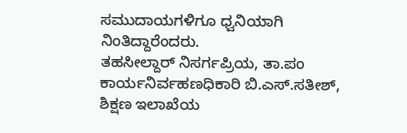ಸಮುದಾಯಗಳಿಗೂ ಧ್ವನಿಯಾಗಿ ನಿಂತಿದ್ದಾರೆಂದರು.
ತಹಸೀಲ್ದಾರ್ ನಿಸರ್ಗಪ್ರಿಯ, ತಾ.ಪಂ ಕಾರ್ಯನಿರ್ವಹಣಧಿಕಾರಿ ಬಿ.ಎಸ್.ಸತೀಶ್, ಶಿಕ್ಷಣ ಇಲಾಖೆಯ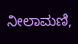ನೀಲಾಮಣಿ,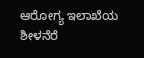ಆರೋಗ್ಯ ಇಲಾಖೆಯ ಶೀಳನೆರೆ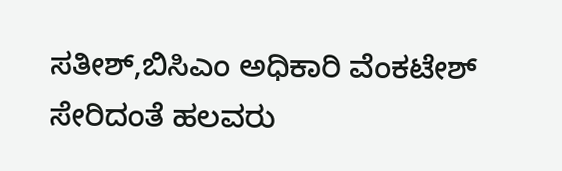ಸತೀಶ್,ಬಿಸಿಎಂ ಅಧಿಕಾರಿ ವೆಂಕಟೇಶ್ ಸೇರಿದಂತೆ ಹಲವರು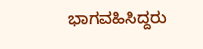ಭಾಗವಹಿಸಿದ್ದರು